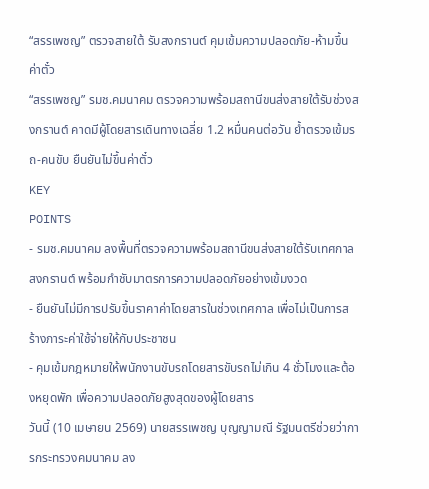“สรรเพชญ” ตรวจสายใต้ รับสงกรานต์ คุมเข้มความปลอดภัย-ห้ามขึ้นค่าตั๋ว
“สรรเพชญ” รมช.คมนาคม ตรวจความพร้อมสถานีขนส่งสายใต้รับช่วงสงกรานต์ คาดมีผู้โดยสารเดินทางเฉลี่ย 1.2 หมื่นคนต่อวัน ย้ำตรวจเข้มรถ-คนขับ ยืนยันไม่ขึ้นค่าตั๋ว
KEY
POINTS
- รมช.คมนาคม ลงพื้นที่ตรวจความพร้อมสถานีขนส่งสายใต้รับเทศกาลสงกรานต์ พร้อมกำชับมาตรการความปลอดภัยอย่างเข้มงวด
- ยืนยันไม่มีการปรับขึ้นราคาค่าโดยสารในช่วงเทศกาล เพื่อไม่เป็นการสร้างภาระค่าใช้จ่ายให้กับประชาชน
- คุมเข้มกฎหมายให้พนักงานขับรถโดยสารขับรถไม่เกิน 4 ชั่วโมงและต้องหยุดพัก เพื่อความปลอดภัยสูงสุดของผู้โดยสาร
วันนี้ (10 เมษายน 2569) นายสรรเพชญ บุญญามณี รัฐมนตรีช่วยว่าการกระทรวงคมนาคม ลง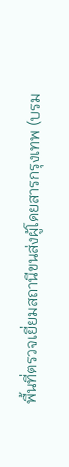พื้นที่ตรวจเยี่ยมสถานีขนส่งผู้โดยสารกรุงเทพ (บรม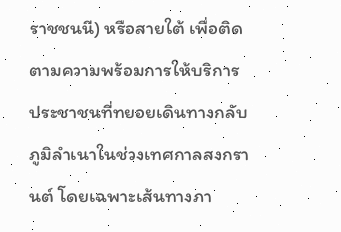ราชชนนี) หรือสายใต้ เพื่อติดตามความพร้อมการให้บริการประชาชนที่ทยอยเดินทางกลับภูมิลำเนาในช่วงเทศกาลสงกรานต์ โดยเฉพาะเส้นทางภา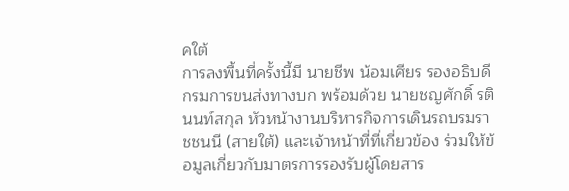คใต้
การลงพื้นที่ครั้งนี้มี นายชีพ น้อมเศียร รองอธิบดีกรมการขนส่งทางบก พร้อมด้วย นายชญศักดิ์ รตินนท์สกุล หัวหน้างานบริหารกิจการเดินรถบรมราชชนนี (สายใต้) และเจ้าหน้าที่ที่เกี่ยวข้อง ร่วมให้ข้อมูลเกี่ยวกับมาตรการรองรับผู้โดยสาร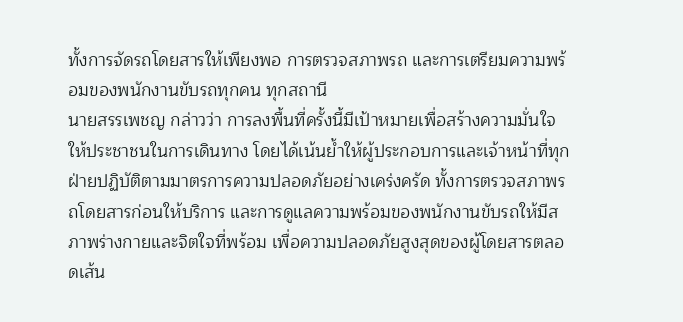ทั้งการจัดรถโดยสารให้เพียงพอ การตรวจสภาพรถ และการเตรียมความพร้อมของพนักงานขับรถทุกคน ทุกสถานี
นายสรรเพชญ กล่าวว่า การลงพื้นที่ครั้งนี้มีเป้าหมายเพื่อสร้างความมั่นใจให้ประชาชนในการเดินทาง โดยได้เน้นย้ำให้ผู้ประกอบการและเจ้าหน้าที่ทุกฝ่ายปฏิบัติตามมาตรการความปลอดภัยอย่างเคร่งครัด ทั้งการตรวจสภาพรถโดยสารก่อนให้บริการ และการดูแลความพร้อมของพนักงานขับรถให้มีสภาพร่างกายและจิตใจที่พร้อม เพื่อความปลอดภัยสูงสุดของผู้โดยสารตลอดเส้น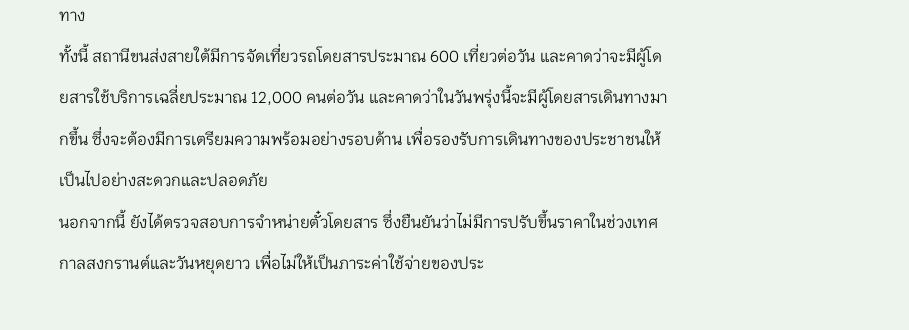ทาง
ทั้งนี้ สถานีขนส่งสายใต้มีการจัดเที่ยวรถโดยสารประมาณ 600 เที่ยวต่อวัน และคาดว่าจะมีผู้โดยสารใช้บริการเฉลี่ยประมาณ 12,000 คนต่อวัน และคาดว่าในวันพรุ่งนี้จะมีผู้โดยสารเดินทางมากขึ้น ซึ่งจะต้องมีการเตรียมความพร้อมอย่างรอบด้าน เพื่อรองรับการเดินทางของประชาชนให้เป็นไปอย่างสะดวกและปลอดภัย
นอกจากนี้ ยังได้ตรวจสอบการจำหน่ายตั๋วโดยสาร ซึ่งยืนยันว่าไม่มีการปรับขึ้นราคาในช่วงเทศกาลสงกรานต์และวันหยุดยาว เพื่อไม่ให้เป็นภาระค่าใช้จ่ายของประ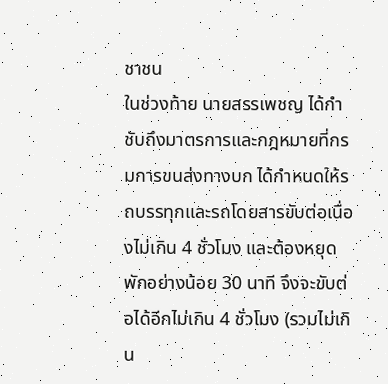ชาชน
ในช่วงท้าย นายสรรเพชญ ได้กำชับถึงมาตรการและกฎหมายที่กรมการขนส่งทางบก ได้กำหนดให้รถบรรทุกและรถโดยสารขับต่อเนื่องไม่เกิน 4 ชั่วโมง และต้องหยุดพักอย่างน้อย 30 นาที จึงจะขับต่อได้อีกไม่เกิน 4 ชั่วโมง (รวมไม่เกิน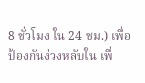8 ชั่วโมง ใน 24 ชม.) เพื่อป้องกันง่วงหลับใน เพื่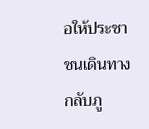อให้ประชาชนเดินทางกลับภู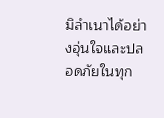มิลำเนาได้อย่างอุ่นใจและปลอดภัยในทุก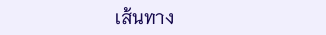เส้นทาง